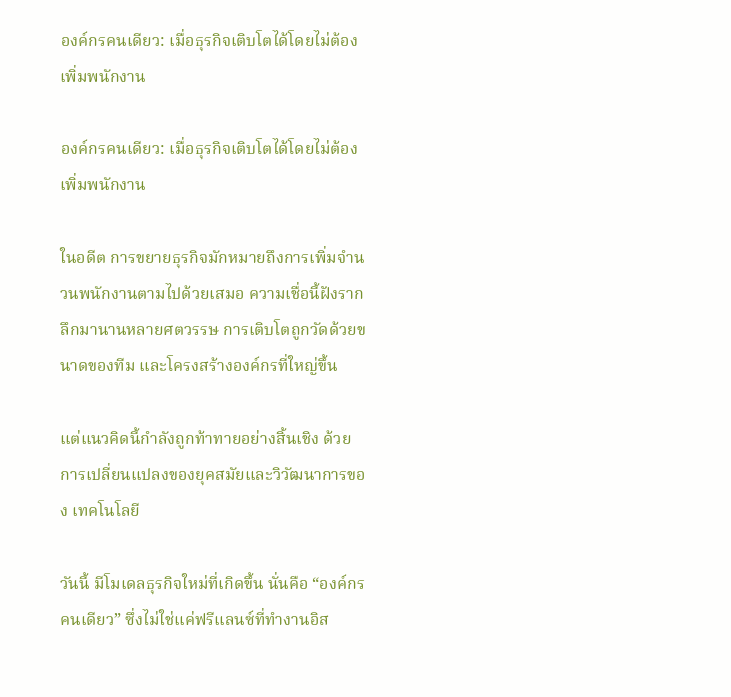องค์กรคนเดียว: เมื่อธุรกิจเติบโตได้โดยไม่ต้องเพิ่มพนักงาน

องค์กรคนเดียว: เมื่อธุรกิจเติบโตได้โดยไม่ต้องเพิ่มพนักงาน

ในอดีต การขยายธุรกิจมักหมายถึงการเพิ่มจำนวนพนักงานตามไปด้วยเสมอ ความเชื่อนี้ฝังรากลึกมานานหลายศตวรรษ การเติบโตถูกวัดด้วยขนาดของทีม และโครงสร้างองค์กรที่ใหญ่ขึ้น

แต่แนวคิดนี้กำลังถูกท้าทายอย่างสิ้นเชิง ด้วยการเปลี่ยนแปลงของยุคสมัยและวิวัฒนาการของ เทคโนโลยี

วันนี้ มีโมเดลธุรกิจใหม่ที่เกิดขึ้น นั่นคือ “องค์กรคนเดียว” ซึ่งไม่ใช่แค่ฟรีแลนซ์ที่ทำงานอิส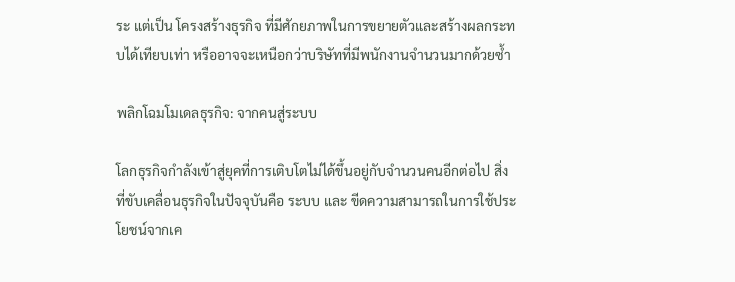ระ แต่เป็น โครงสร้างธุรกิจ ที่มีศักยภาพในการขยายตัวและสร้างผลกระทบได้เทียบเท่า หรืออาจจะเหนือกว่าบริษัทที่มีพนักงานจำนวนมากด้วยซ้ำ

พลิกโฉมโมเดลธุรกิจ: จากคนสู่ระบบ

โลกธุรกิจกำลังเข้าสู่ยุคที่การเติบโตไม่ได้ขึ้นอยู่กับจำนวนคนอีกต่อไป สิ่งที่ขับเคลื่อนธุรกิจในปัจจุบันคือ ระบบ และ ขีดความสามารถในการใช้ประโยชน์จากเค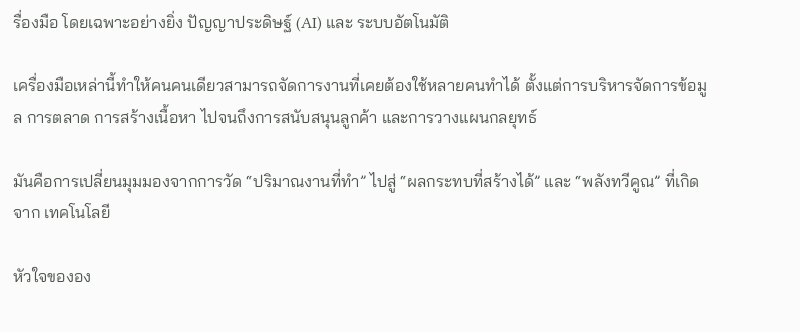รื่องมือ โดยเฉพาะอย่างยิ่ง ปัญญาประดิษฐ์ (AI) และ ระบบอัตโนมัติ

เครื่องมือเหล่านี้ทำให้คนคนเดียวสามารถจัดการงานที่เคยต้องใช้หลายคนทำได้ ตั้งแต่การบริหารจัดการข้อมูล การตลาด การสร้างเนื้อหา ไปจนถึงการสนับสนุนลูกค้า และการวางแผนกลยุทธ์

มันคือการเปลี่ยนมุมมองจากการวัด “ปริมาณงานที่ทำ” ไปสู่ “ผลกระทบที่สร้างได้” และ “พลังทวีคูณ” ที่เกิดจาก เทคโนโลยี

หัวใจขององ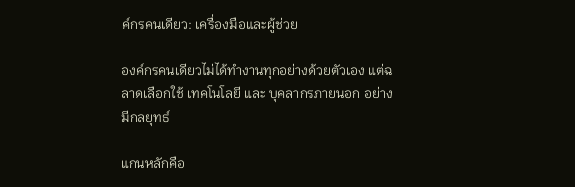ค์กรคนเดียว: เครื่องมือและผู้ช่วย

องค์กรคนเดียวไม่ได้ทำงานทุกอย่างด้วยตัวเอง แต่ฉลาดเลือกใช้ เทคโนโลยี และ บุคลากรภายนอก อย่างมีกลยุทธ์

แกนหลักคือ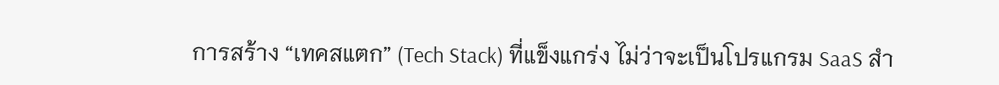การสร้าง “เทคสแตก” (Tech Stack) ที่แข็งแกร่ง ไม่ว่าจะเป็นโปรแกรม SaaS สำ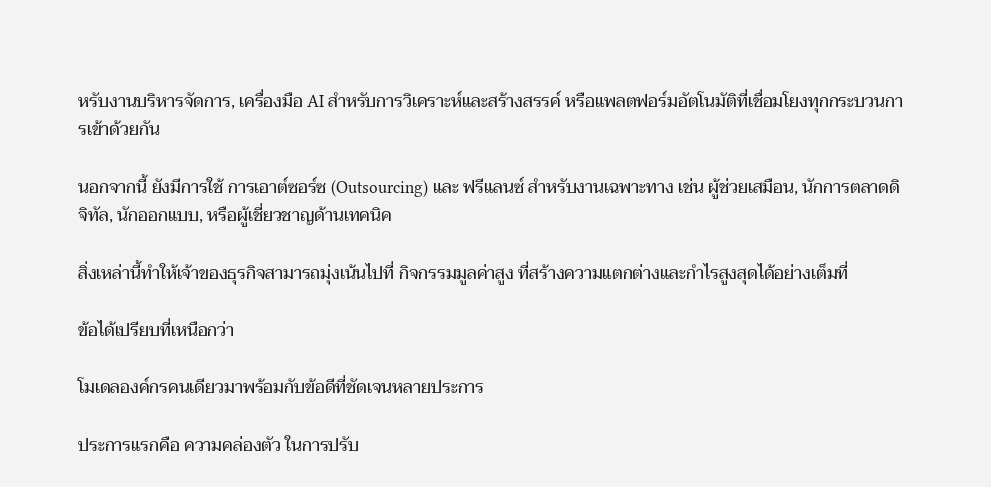หรับงานบริหารจัดการ, เครื่องมือ AI สำหรับการวิเคราะห์และสร้างสรรค์ หรือแพลตฟอร์มอัตโนมัติที่เชื่อมโยงทุกกระบวนการเข้าด้วยกัน

นอกจากนี้ ยังมีการใช้ การเอาต์ซอร์ซ (Outsourcing) และ ฟรีแลนซ์ สำหรับงานเฉพาะทาง เช่น ผู้ช่วยเสมือน, นักการตลาดดิจิทัล, นักออกแบบ, หรือผู้เชี่ยวชาญด้านเทคนิค

สิ่งเหล่านี้ทำให้เจ้าของธุรกิจสามารถมุ่งเน้นไปที่ กิจกรรมมูลค่าสูง ที่สร้างความแตกต่างและกำไรสูงสุดได้อย่างเต็มที่

ข้อได้เปรียบที่เหนือกว่า

โมเดลองค์กรคนเดียวมาพร้อมกับข้อดีที่ชัดเจนหลายประการ

ประการแรกคือ ความคล่องตัว ในการปรับ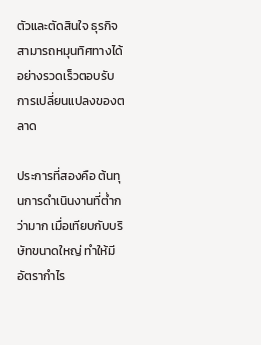ตัวและตัดสินใจ ธุรกิจสามารถหมุนทิศทางได้อย่างรวดเร็วตอบรับการเปลี่ยนแปลงของตลาด

ประการที่สองคือ ต้นทุนการดำเนินงานที่ต่ำกว่ามาก เมื่อเทียบกับบริษัทขนาดใหญ่ ทำให้มี อัตรากำไร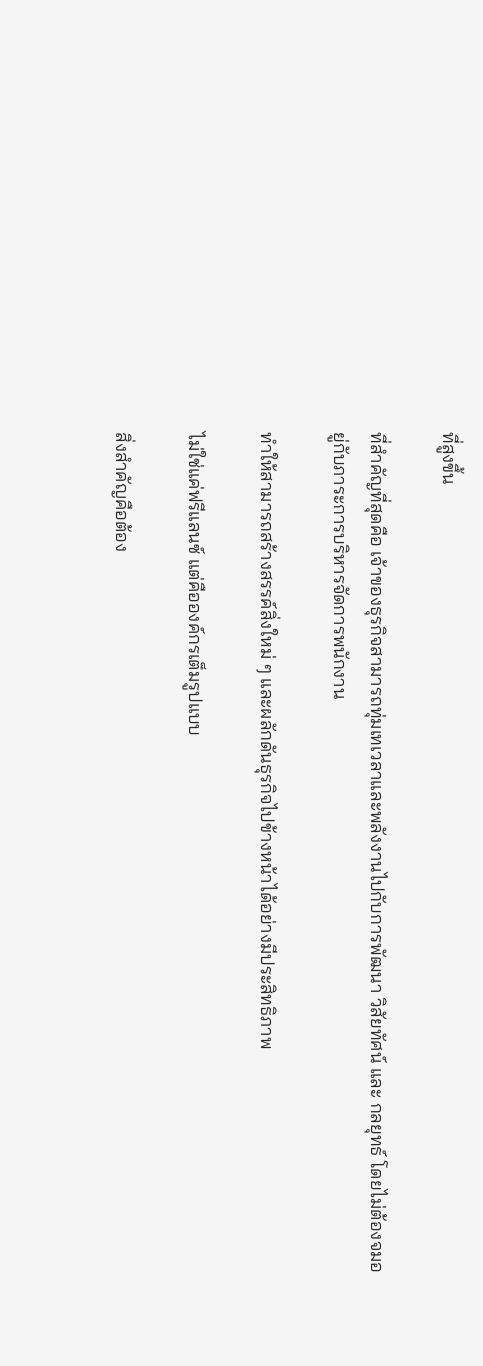ที่สูงขึ้น

ที่สำคัญที่สุดคือ เจ้าของธุรกิจสามารถทุ่มเทเวลาและพลังงานไปกับการพัฒนา วิสัยทัศน์ และ กลยุทธ์ โดยไม่ต้องจมอยู่กับภาระการบริหารจัดการพนักงาน

ทำให้สามารถสร้างสรรค์สิ่งใหม่ ๆ และผลักดันธุรกิจไปข้างหน้าได้อย่างมีประสิทธิภาพ

ไม่ใช่แค่ฟรีแลนซ์ แต่คือองค์กรเต็มรูปแบบ

สิ่งสำคัญคือต้อง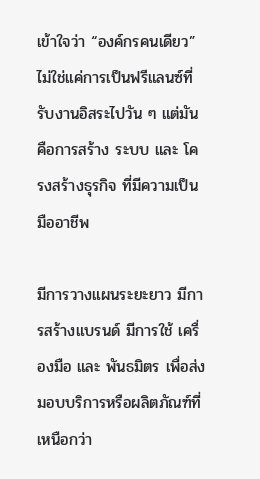เข้าใจว่า “องค์กรคนเดียว” ไม่ใช่แค่การเป็นฟรีแลนซ์ที่รับงานอิสระไปวัน ๆ แต่มันคือการสร้าง ระบบ และ โครงสร้างธุรกิจ ที่มีความเป็นมืออาชีพ

มีการวางแผนระยะยาว มีการสร้างแบรนด์ มีการใช้ เครื่องมือ และ พันธมิตร เพื่อส่งมอบบริการหรือผลิตภัณฑ์ที่เหนือกว่า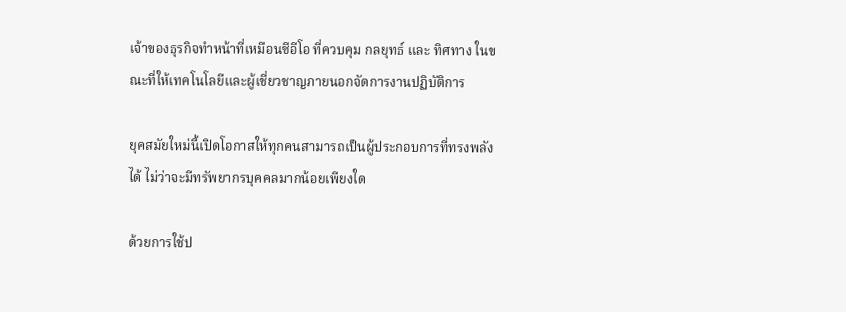เจ้าของธุรกิจทำหน้าที่เหมือนซีอีโอ ที่ควบคุม กลยุทธ์ และ ทิศทาง ในขณะที่ให้เทคโนโลยีและผู้เชี่ยวชาญภายนอกจัดการงานปฏิบัติการ

ยุคสมัยใหม่นี้เปิดโอกาสให้ทุกคนสามารถเป็นผู้ประกอบการที่ทรงพลังได้ ไม่ว่าจะมีทรัพยากรบุคคลมากน้อยเพียงใด

ด้วยการใช้ป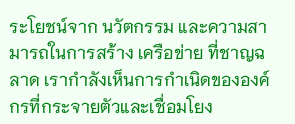ระโยชน์จาก นวัตกรรม และความสามารถในการสร้าง เครือข่าย ที่ชาญฉลาด เรากำลังเห็นการกำเนิดขององค์กรที่กระจายตัวและเชื่อมโยง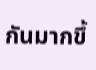กันมากขึ้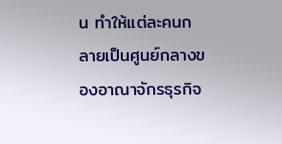น ทำให้แต่ละคนกลายเป็นศูนย์กลางของอาณาจักรธุรกิจ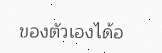ของตัวเองได้อ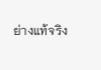ย่างแท้จริง